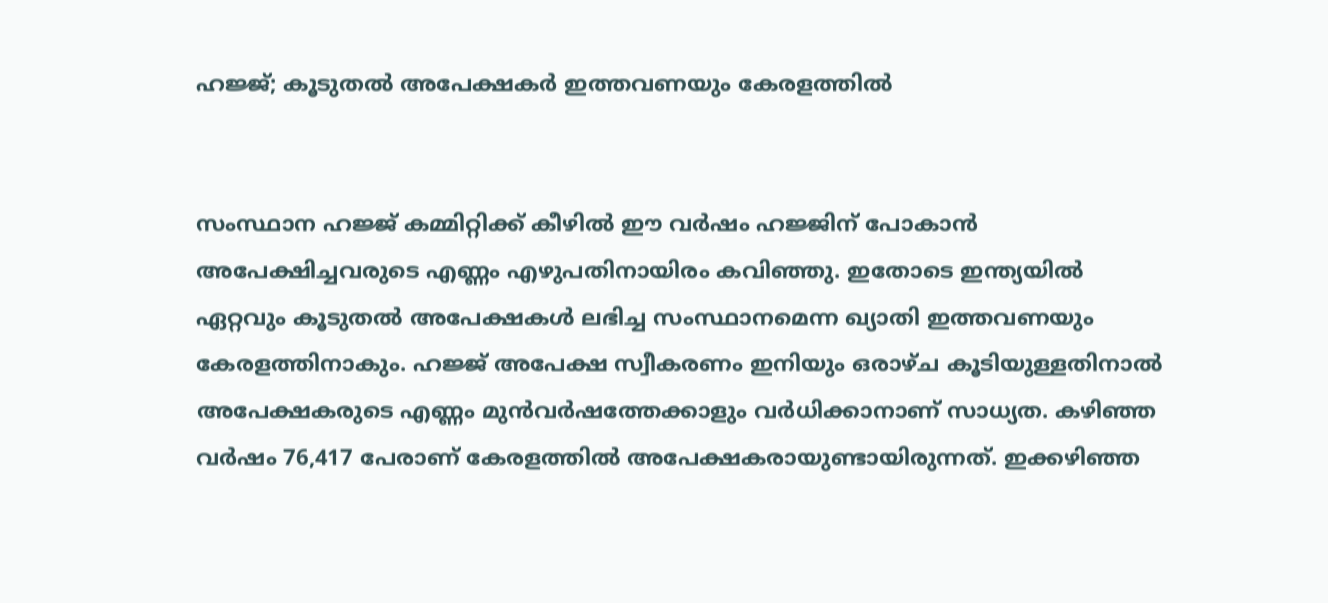ഹജ്ജ്; കൂടുതല്‍ അപേക്ഷകര്‍ ഇത്തവണയും കേരളത്തില്‍


സംസ്ഥാന ഹജ്ജ് കമ്മിറ്റിക്ക് കീഴില്‍ ഈ വര്‍ഷം ഹജ്ജിന് പോകാന്‍ അപേക്ഷിച്ചവരുടെ എണ്ണം എഴുപതിനായിരം കവിഞ്ഞു. ഇതോടെ ഇന്ത്യയില്‍ ഏറ്റവും കൂടുതല്‍ അപേക്ഷകള്‍ ലഭിച്ച സംസ്ഥാനമെന്ന ഖ്യാതി ഇത്തവണയും കേരളത്തിനാകും. ഹജ്ജ് അപേക്ഷ സ്വീകരണം ഇനിയും ഒരാഴ്ച കൂടിയുള്ളതിനാല്‍ അപേക്ഷകരുടെ എണ്ണം മുന്‍വര്‍ഷത്തേക്കാളും വര്‍ധിക്കാനാണ് സാധ്യത. കഴിഞ്ഞ വര്‍ഷം 76,417 പേരാണ് കേരളത്തില്‍ അപേക്ഷകരായുണ്ടായിരുന്നത്. ഇക്കഴിഞ്ഞ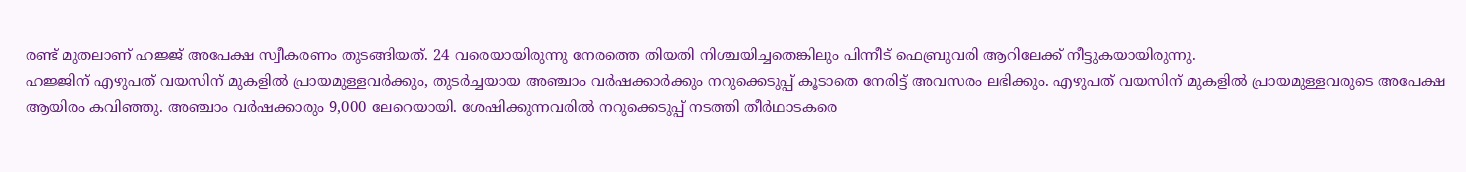രണ്ട് മുതലാണ് ഹജ്ജ് അപേക്ഷ സ്വീകരണം തുടങ്ങിയത്. 24 വരെയായിരുന്നു നേരത്തെ തിയതി നിശ്ചയിച്ചതെങ്കിലും പിന്നീട് ഫെബ്രുവരി ആറിലേക്ക് നീട്ടുകയായിരുന്നു.
ഹജ്ജിന് എഴുപത് വയസിന് മുകളില്‍ പ്രായമുള്ളവര്‍ക്കും, തുടര്‍ച്ചയായ അഞ്ചാം വര്‍ഷക്കാര്‍ക്കും നറുക്കെടുപ്പ് കൂടാതെ നേരിട്ട് അവസരം ലഭിക്കും. എഴുപത് വയസിന് മുകളില്‍ പ്രായമുള്ളവരുടെ അപേക്ഷ ആയിരം കവിഞ്ഞു. അഞ്ചാം വര്‍ഷക്കാരും 9,000 ലേറെയായി. ശേഷിക്കുന്നവരില്‍ നറുക്കെടുപ്പ് നടത്തി തീര്‍ഥാടകരെ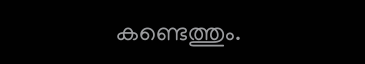കണ്ടെത്തും.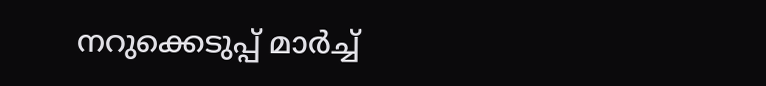നറുക്കെടുപ്പ് മാര്‍ച്ച്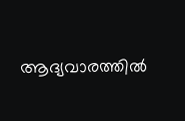ആദ്യവാരത്തില്‍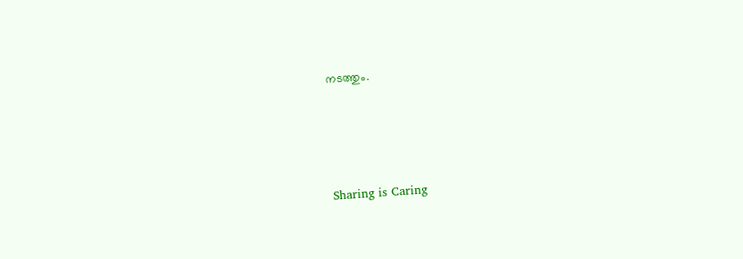നടത്തും.




Sharing is Caring